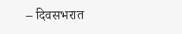– दिवसभरात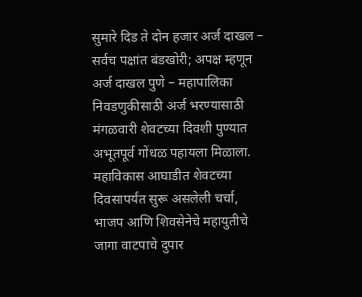सुमारे दिड ते दोन हजार अर्ज दाखल – सर्वच पक्षांत बंडखोरी; अपक्ष म्हणून अर्ज दाखल पुणे – महापालिका निवडणुकीसाठी अर्ज भरण्यासाठी मंगळवारी शेवटच्या दिवशी पुण्यात अभूतपूर्व गोंधळ पहायला मिळाला. महाविकास आघाडीत शेवटच्या दिवसापर्यंत सुरू असलेली चर्चा, भाजप आणि शिवसेनेचे महायुतीचे जागा वाटपाचे दुपार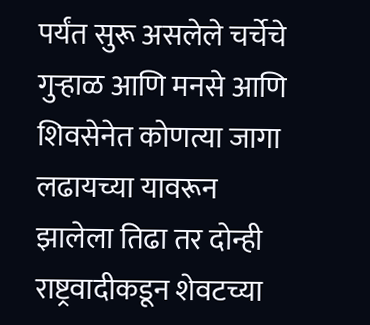पर्यंत सुरू असलेले चर्चेचे गुऱ्हाळ आणि मनसे आणि शिवसेनेत कोणत्या जागा लढायच्या यावरून झालेला तिढा तर दोन्ही राष्ट्रवादीकडून शेवटच्या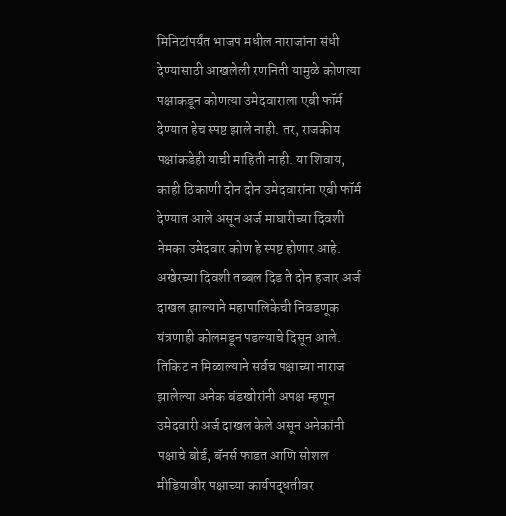मिनिटांपर्यंत भाजप मधील नाराजांना संधी देण्यासाठी आखलेली रणनिती यामुळे कोणत्या पक्षाकडून कोणत्या उमेदवाराला एबी फॉर्म देण्यात हेच स्पष्ट झाले नाही. तर, राजकीय पक्षांकडेही याची माहिती नाही. या शिवाय, काही ठिकाणी दोन दोन उमेदवारांना एबी फॉर्म देण्यात आले असून अर्ज माघारीच्या दिवशी नेमका उमेदवार कोण हे स्पष्ट होणार आहे. अखेरच्या दिवशी तब्बल दिड ते दोन हजार अर्ज दाखल झाल्याने महापालिकेची निवडणूक यंत्रणाही कोलमडून पडल्याचे दिसून आले. तिकिट न मिळाल्याने सर्वच पक्षाच्या नाराज झालेल्या अनेक बंडखोरांनी अपक्ष म्हणून उमेदवारी अर्ज दाखल केले असून अनेकांनी पक्षाचे बोर्ड, बॅनर्स फाडत आणि सोशल मीडियावीर पक्षाच्या कार्यपद्धतीवर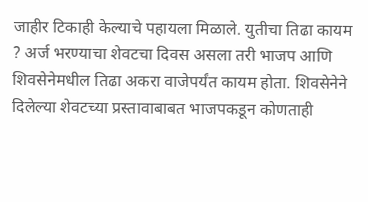जाहीर टिकाही केल्याचे पहायला मिळाले. युतीचा तिढा कायम ? अर्ज भरण्याचा शेवटचा दिवस असला तरी भाजप आणि शिवसेनेमधील तिढा अकरा वाजेपर्यंत कायम होता. शिवसेनेने दिलेल्या शेवटच्या प्रस्तावाबाबत भाजपकडून कोणताही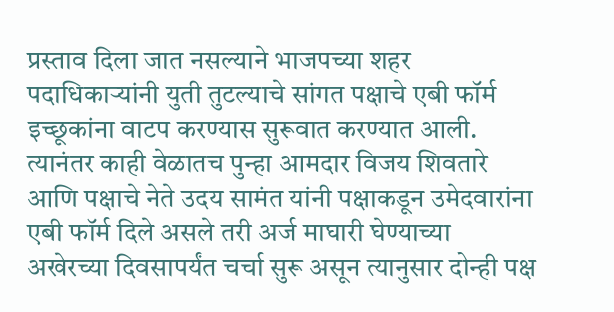प्रस्ताव दिला जात नसल्याने भाजपच्या शहर पदाधिकाऱ्यांनी युती तुटल्याचे सांगत पक्षाचे एबी फॉर्म इच्छूकांना वाटप करण्यास सुरूवात करण्यात आली. त्यानंतर काही वेळातच पुन्हा आमदार विजय शिवतारे आणि पक्षाचे नेते उदय सामंत यांनी पक्षाकडून उमेदवारांना एबी फॉर्म दिले असले तरी अर्ज माघारी घेण्याच्या अखेरच्या दिवसापर्यंत चर्चा सुरू असून त्यानुसार दोन्ही पक्ष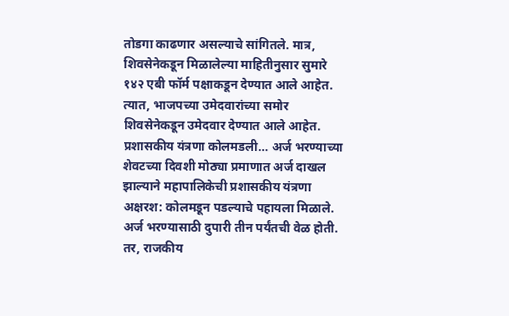तोडगा काढणार असल्याचे सांगितले. मात्र, शिवसेनेकडून मिळालेल्या माहितीनुसार सुमारे १४२ एबी फॉर्म पक्षाकडून देण्यात आले आहेत. त्यात, भाजपच्या उमेदवारांच्या समोर शिवसेनेकडून उमेदवार देण्यात आले आहेत. प्रशासकीय यंत्रणा कोलमडली… अर्ज भरण्याच्या शेवटच्या दिवशी मोठ्या प्रमाणात अर्ज दाखल झाल्याने महापालिकेची प्रशासकीय यंत्रणा अक्षरश: कोलमडून पडल्याचे पहायला मिळाले. अर्ज भरण्यासाठी दुपारी तीन पर्यंतची वेळ होती. तर, राजकीय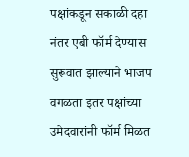पक्षांकडून सकाळी दहा नंतर एबी फॉर्म देण्यास सुरूवात झाल्याने भाजप वगळता इतर पक्षांच्या उमेदवारांनी फॉर्म मिळत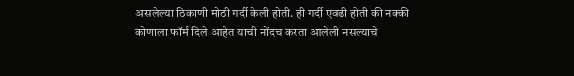असलेल्या ठिकाणी मोठी गर्दी केली होती. ही गर्दी एवढी होती की नक्की कोणाला फॉर्म दिले आहेत याची नोंदच करता आलेली नसल्याचे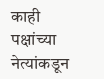काही पक्षांच्या नेत्यांकडून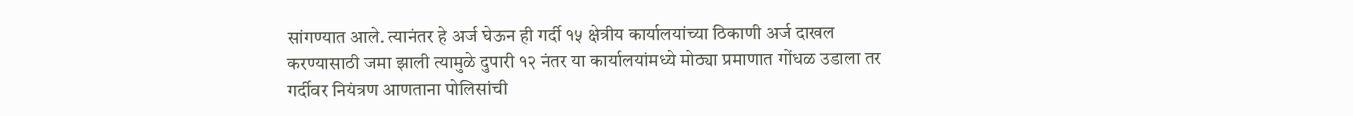सांगण्यात आले. त्यानंतर हे अर्ज घेऊन ही गर्दी १५ क्षेत्रीय कार्यालयांच्या ठिकाणी अर्ज दाखल करण्यासाठी जमा झाली त्यामुळे दुपारी १२ नंतर या कार्यालयांमध्ये मोठ्या प्रमाणात गोंधळ उडाला तर गर्दीवर नियंत्रण आणताना पोलिसांची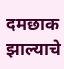दमछाक झाल्याचे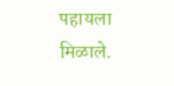पहायला मिळाले.